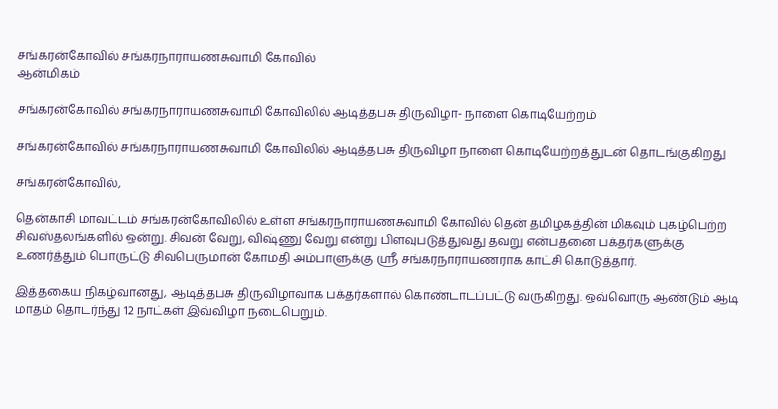சங்கரன்கோவில் சங்கரநாராயணசுவாமி கோவில்
ஆன்மிகம்

சங்கரன்கோவில் சங்கரநாராயணசுவாமி கோவிலில் ஆடித்தபசு திருவிழா- நாளை கொடியேற்றம்

சங்கரன்கோவில் சங்கரநாராயணசுவாமி கோவிலில் ஆடித்தபசு திருவிழா நாளை கொடியேற்றத்துடன் தொடங்குகிறது

சங்கரன்கோவில்,

தென்காசி மாவட்டம் சங்கரன்கோவிலில் உள்ள சங்கரநாராயணசுவாமி கோவில் தென் தமிழகத்தின் மிகவும் புகழ்பெற்ற சிவஸ்தலங்களில் ஒன்று. சிவன் வேறு, விஷ்ணு வேறு என்று பிளவுபடுத்துவது தவறு என்பதனை பக்தர்களுக்கு உணர்த்தும் பொருட்டு சிவபெருமான் கோமதி அம்பாளுக்கு ஸ்ரீ சங்கரநாராயணராக காட்சி கொடுத்தார்.

இத்தகைய நிகழ்வானது, ஆடித்தபசு திருவிழாவாக பக்தர்களால் கொண்டாடப்பட்டு வருகிறது. ஒவ்வொரு ஆண்டும் ஆடி மாதம் தொடர்ந்து 12 நாட்கள் இவ்விழா நடைபெறும்.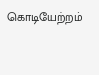கொடியேற்றம்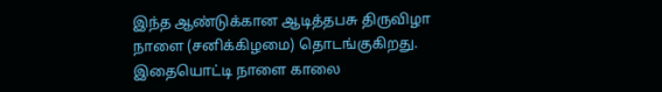இந்த ஆண்டுக்கான ஆடித்தபசு திருவிழா நாளை (சனிக்கிழமை) தொடங்குகிறது. இதையொட்டி நாளை காலை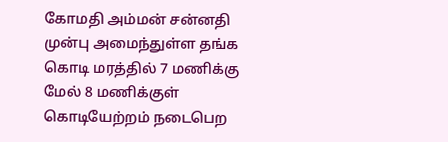கோமதி அம்மன் சன்னதி முன்பு அமைந்துள்ள தங்க கொடி மரத்தில் 7 மணிக்கு மேல் 8 மணிக்குள் கொடியேற்றம் நடைபெற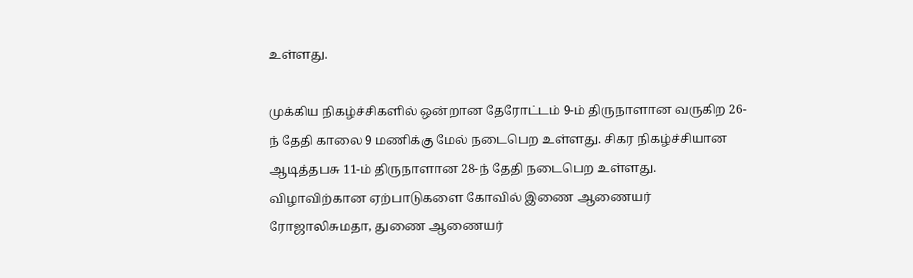உள்ளது.

முக்கிய நிகழ்ச்சிகளில் ஒன்றான தேரோட்டம் 9-ம் திருநாளான வருகிற 26-ந் தேதி காலை 9 மணிக்கு மேல் நடைபெற உள்ளது. சிகர நிகழ்ச்சியான ஆடித்தபசு 11-ம் திருநாளான 28-ந் தேதி நடைபெற உள்ளது. விழாவிற்கான ஏற்பாடுகளை கோவில் இணை ஆணையர் ரோஜாலிசுமதா, துணை ஆணையர்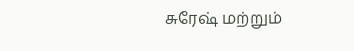சுரேஷ் மற்றும்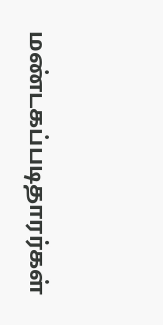மண்டகப்படிதாரர்கள்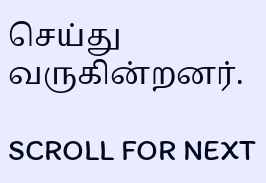செய்து வருகின்றனர்.

SCROLL FOR NEXT